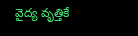వైద్య వృత్తికే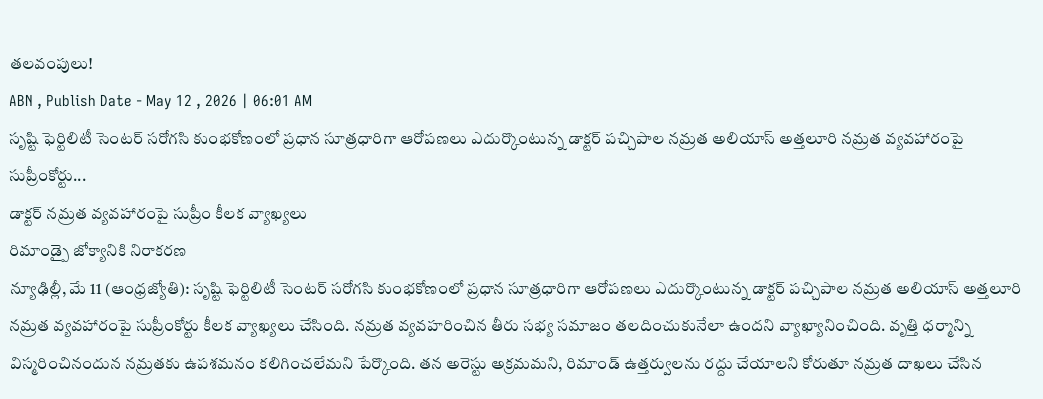తలవంపులు!
ABN , Publish Date - May 12 , 2026 | 06:01 AM
సృష్టి ఫెర్టిలిటీ సెంటర్ సరోగసి కుంభకోణంలో ప్రధాన సూత్రధారిగా ఆరోపణలు ఎదుర్కొంటున్న డాక్టర్ పచ్చిపాల నమ్రత అలియాస్ అత్తలూరి నమ్రత వ్యవహారంపై సుప్రీంకోర్టు...
డాక్టర్ నమ్రత వ్యవహారంపై సుప్రీం కీలక వ్యాఖ్యలు
రిమాండ్పై జోక్యానికి నిరాకరణ
న్యూఢిల్లీ, మే 11 (ఆంధ్రజ్యోతి): సృష్టి ఫెర్టిలిటీ సెంటర్ సరోగసి కుంభకోణంలో ప్రధాన సూత్రధారిగా ఆరోపణలు ఎదుర్కొంటున్న డాక్టర్ పచ్చిపాల నమ్రత అలియాస్ అత్తలూరి నమ్రత వ్యవహారంపై సుప్రీంకోర్టు కీలక వ్యాఖ్యలు చేసింది. నమ్రత వ్యవహరించిన తీరు సభ్య సమాజం తలదించుకునేలా ఉందని వ్యాఖ్యానించింది. వృత్తి ధర్మాన్ని విస్మరించినందున నమ్రతకు ఉపశమనం కలిగించలేమని పేర్కొంది. తన అరెస్టు అక్రమమని, రిమాండ్ ఉత్తర్వులను రద్దు చేయాలని కోరుతూ నమ్రత దాఖలు చేసిన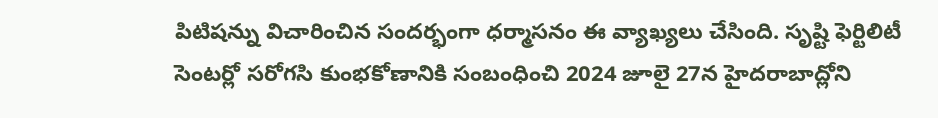పిటిషన్ను విచారించిన సందర్భంగా ధర్మాసనం ఈ వ్యాఖ్యలు చేసింది. సృష్టి ఫెర్టిలిటీ సెంటర్లో సరోగసి కుంభకోణానికి సంబంధించి 2024 జూలై 27న హైదరాబాద్లోని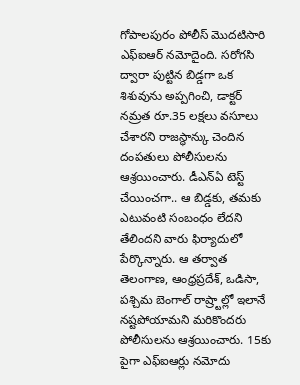గోపాలపురం పోలీస్ మొదటిసారి ఎఫ్ఐఆర్ నమోదైంది. సరోగసి ద్వారా పుట్టిన బిడ్డగా ఒక శిశువును అప్పగించి, డాక్టర్ నమ్రత రూ.35 లక్షలు వసూలు చేశారని రాజస్థాన్కు చెందిన దంపతులు పోలీసులను ఆశ్రయించారు. డీఎన్ఏ టెస్ట్ చేయించగా.. ఆ బిడ్డకు, తమకు ఎటువంటి సంబంధం లేదని తేలిందని వారు ఫిర్యాదులో పేర్కొన్నారు. ఆ తర్వాత తెలంగాణ, ఆంధ్రప్రదేశ్, ఒడిసా, పశ్చిమ బెంగాల్ రాష్ర్టాల్లో ఇలానే నష్టపోయామని మరికొందరు పోలీసులను ఆశ్రయించారు. 15కు పైగా ఎఫ్ఐఆర్లు నమోదు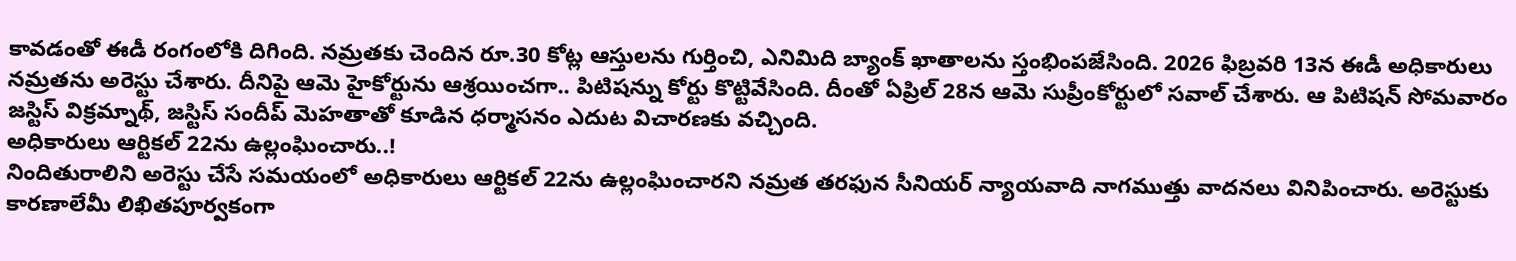కావడంతో ఈడీ రంగంలోకి దిగింది. నమ్రతకు చెందిన రూ.30 కోట్ల ఆస్తులను గుర్తించి, ఎనిమిది బ్యాంక్ ఖాతాలను స్తంభింపజేసింది. 2026 ఫిబ్రవరి 13న ఈడీ అధికారులు నమ్రతను అరెస్టు చేశారు. దీనిపై ఆమె హైకోర్టును ఆశ్రయించగా.. పిటిషన్ను కోర్టు కొట్టివేసింది. దీంతో ఏప్రిల్ 28న ఆమె సుప్రీంకోర్టులో సవాల్ చేశారు. ఆ పిటిషన్ సోమవారం జస్టిస్ విక్రమ్నాథ్, జస్టిస్ సందీప్ మెహతాతో కూడిన ధర్మాసనం ఎదుట విచారణకు వచ్చింది.
అధికారులు ఆర్టికల్ 22ను ఉల్లంఘించారు..!
నిందితురాలిని అరెస్టు చేసే సమయంలో అధికారులు ఆర్టికల్ 22ను ఉల్లంఘించారని నమ్రత తరఫున సీనియర్ న్యాయవాది నాగముత్తు వాదనలు వినిపించారు. అరెస్టుకు కారణాలేమీ లిఖితపూర్వకంగా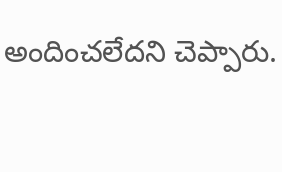అందించలేదని చెప్పారు.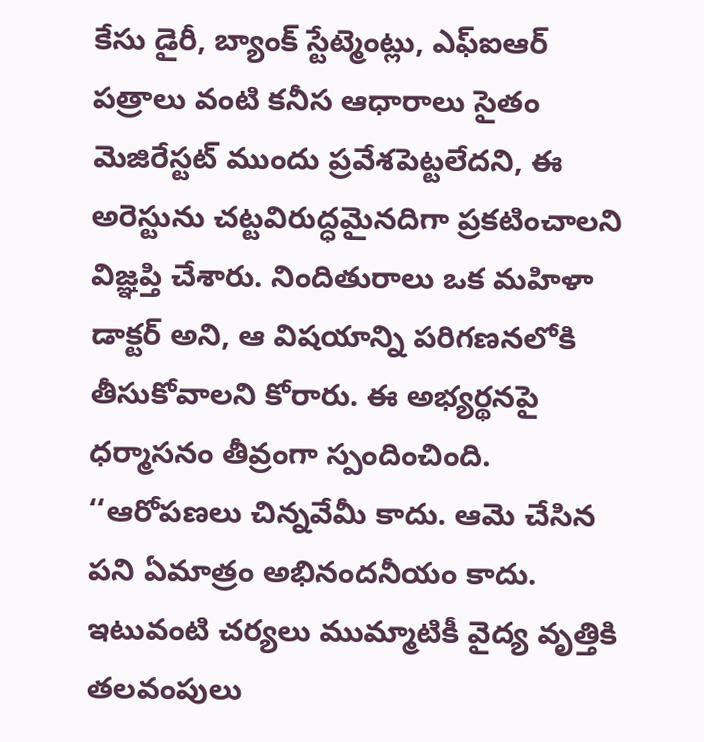కేసు డైరీ, బ్యాంక్ స్టేట్మెంట్లు, ఎఫ్ఐఆర్ పత్రాలు వంటి కనీస ఆధారాలు సైతం మెజిరేస్టట్ ముందు ప్రవేశపెట్టలేదని, ఈ అరెస్టును చట్టవిరుద్ధమైనదిగా ప్రకటించాలని విజ్ఞప్తి చేశారు. నిందితురాలు ఒక మహిళా డాక్టర్ అని, ఆ విషయాన్ని పరిగణనలోకి తీసుకోవాలని కోరారు. ఈ అభ్యర్థనపై ధర్మాసనం తీవ్రంగా స్పందించింది. ‘‘ఆరోపణలు చిన్నవేమీ కాదు. ఆమె చేసిన పని ఏమాత్రం అభినందనీయం కాదు. ఇటువంటి చర్యలు ముమ్మాటికీ వైద్య వృత్తికి తలవంపులు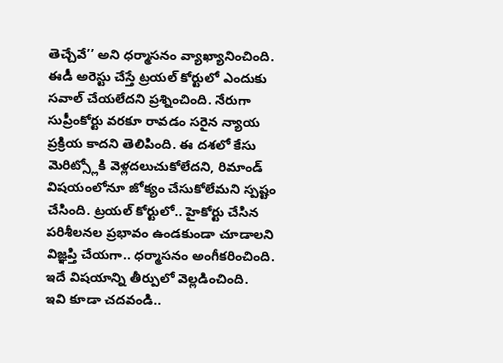తెచ్చేవే’’ అని ధర్మాసనం వ్యాఖ్యానించింది. ఈడీ అరెస్టు చేస్తే ట్రయల్ కోర్టులో ఎందుకు సవాల్ చేయలేదని ప్రశ్నించింది. నేరుగా సుప్రీంకోర్టు వరకూ రావడం సరైన న్యాయ ప్రక్రియ కాదని తెలిపింది. ఈ దశలో కేసు మెరిట్స్లోకి వెళ్లదలుచుకోలేదని, రిమాండ్ విషయంలోనూ జోక్యం చేసుకోలేమని స్పష్టం చేసింది. ట్రయల్ కోర్టులో.. హైకోర్టు చేసిన పరిశీలనల ప్రభావం ఉండకుండా చూడాలని విజ్ఞప్తి చేయగా.. ధర్మాసనం అంగీకరించింది. ఇదే విషయాన్ని తీర్పులో వెల్లడించింది.
ఇవి కూడా చదవండి..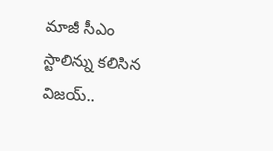మాజీ సీఎం స్టాలిన్ను కలిసిన విజయ్..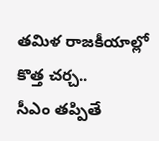తమిళ రాజకీయాల్లో కొత్త చర్చ..
సీఎం తప్పితే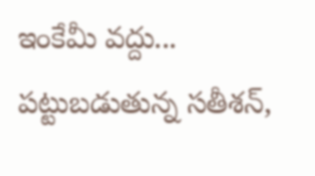ఇంకేమీ వద్దు... పట్టుబడుతున్న సతీశన్,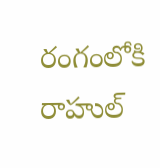రంగంలోకి రాహుల్